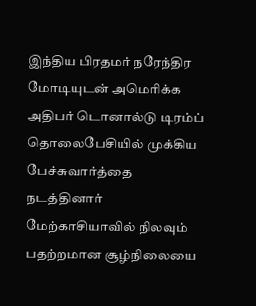இந்திய பிரதமர் நரேந்திர மோடியுடன் அமெரிக்க அதிபர் டொனால்டு டிரம்ப் தொலைபேசியில் முக்கிய பேச்சுவார்த்தை நடத்தினார்
மேற்காசியாவில் நிலவும் பதற்றமான சூழ்நிலையை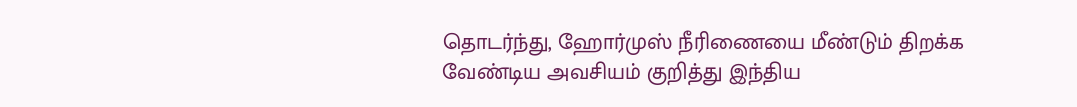தொடர்ந்து, ஹோர்முஸ் நீரிணையை மீண்டும் திறக்க வேண்டிய அவசியம் குறித்து இந்திய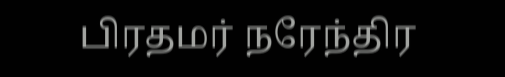பிரதமர் நரேந்திர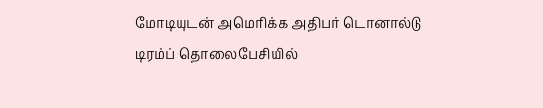மோடியுடன் அமெரிக்க அதிபர் டொனால்டு டிரம்ப் தொலைபேசியில்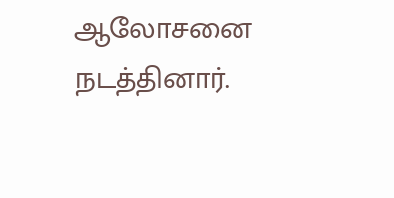ஆலோசனை நடத்தினார்.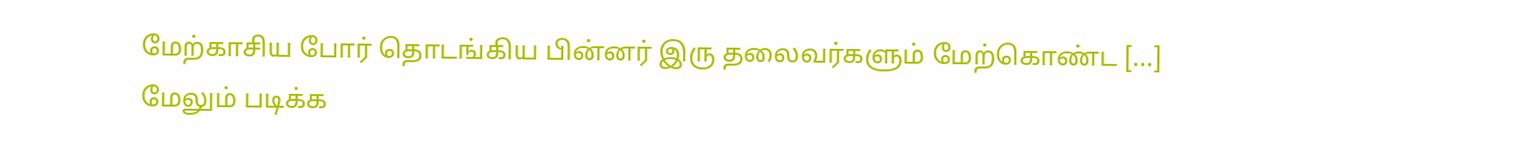மேற்காசிய போர் தொடங்கிய பின்னர் இரு தலைவர்களும் மேற்கொண்ட […]
மேலும் படிக்க